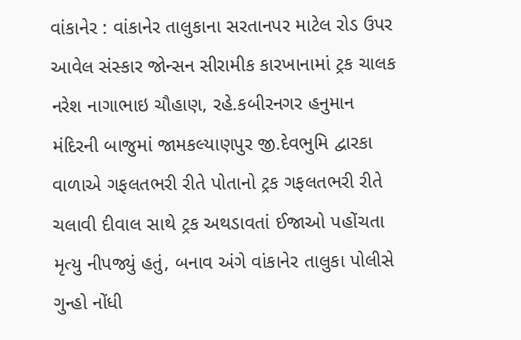વાંકાનેર : વાંકાનેર તાલુકાના સરતાનપર માટેલ રોડ ઉપર આવેલ સંસ્કાર જોન્સન સીરામીક કારખાનામાં ટ્રક ચાલક નરેશ નાગાભાઇ ચૌહાણ, રહે.કબીરનગર હનુમાન મંદિરની બાજુમાં જામકલ્યાણપુર જી.દેવભુમિ દ્વારકા વાળાએ ગફલતભરી રીતે પોતાનો ટ્રક ગફલતભરી રીતે ચલાવી દીવાલ સાથે ટ્રક અથડાવતાં ઈજાઓ પહોંચતા મૃત્યુ નીપજ્યું હતું, બનાવ અંગે વાંકાનેર તાલુકા પોલીસે ગુન્હો નોંધી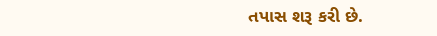તપાસ શરૂ કરી છે.